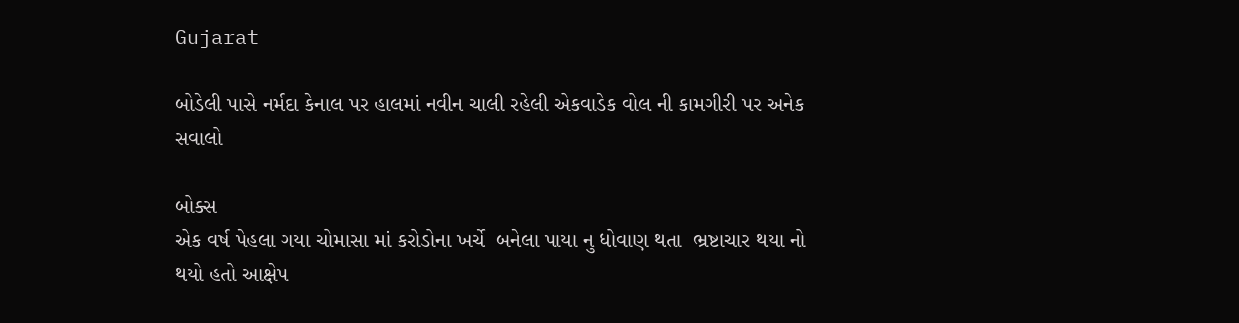Gujarat

બોડેલી પાસે નર્મદા કેનાલ પર હાલમાં નવીન ચાલી રહેલી એકવાડેક વોલ ની કામગીરી પર અનેક સવાલો

બોક્સ
એક વર્ષ પેહલા ગયા ચોમાસા માં કરોડોના ખર્ચે  બનેલા પાયા નુ ધોવાણ થતા  ભ્રષ્ટાચાર થયા નો થયો હતો આક્ષેપ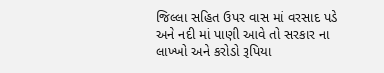જિલ્લા સહિત ઉપર વાસ માં વરસાદ પડે અને નદી માં પાણી આવે તો સરકાર ના લાખ્ખો અને કરોડો રૂપિયા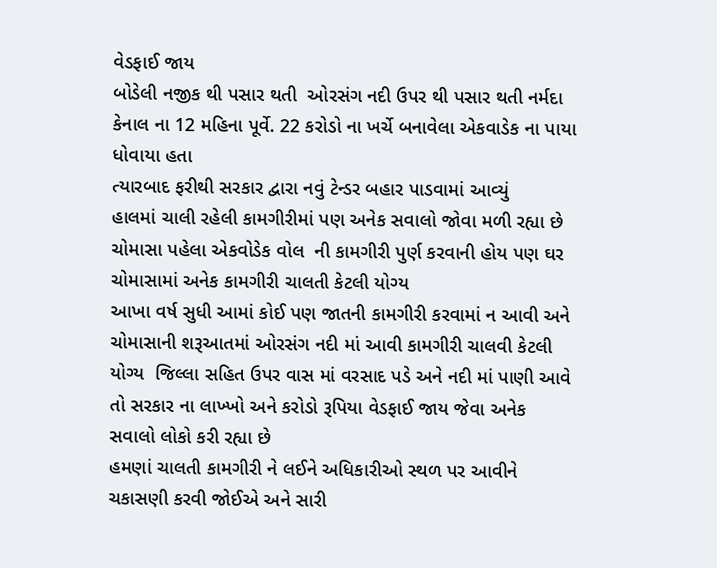વેડફાઈ જાય
બોડેલી નજીક થી પસાર થતી  ઓરસંગ નદી ઉપર થી પસાર થતી નર્મદા કેનાલ ના 12 મહિના પૂર્વે. 22 કરોડો ના ખર્ચે બનાવેલા એકવાડેક ના પાયા ધોવાયા હતા
ત્યારબાદ ફરીથી સરકાર દ્વારા નવું ટેન્ડર બહાર પાડવામાં આવ્યું
હાલમાં ચાલી રહેલી કામગીરીમાં પણ અનેક સવાલો જોવા મળી રહ્યા છે  ચોમાસા પહેલા એકવોડેક વોલ  ની કામગીરી પુર્ણ કરવાની હોય પણ ઘર ચોમાસામાં અનેક કામગીરી ચાલતી કેટલી યોગ્ય
આખા વર્ષ સુધી આમાં કોઈ પણ જાતની કામગીરી કરવામાં ન આવી અને ચોમાસાની શરૂઆતમાં ઓરસંગ નદી માં આવી કામગીરી ચાલવી કેટલી યોગ્ય  જિલ્લા સહિત ઉપર વાસ માં વરસાદ પડે અને નદી માં પાણી આવે તો સરકાર ના લાખ્ખો અને કરોડો રૂપિયા વેડફાઈ જાય જેવા અનેક સવાલો લોકો કરી રહ્યા છે
હમણાં ચાલતી કામગીરી ને લઈને અધિકારીઓ સ્થળ પર આવીને ચકાસણી કરવી જોઈએ અને સારી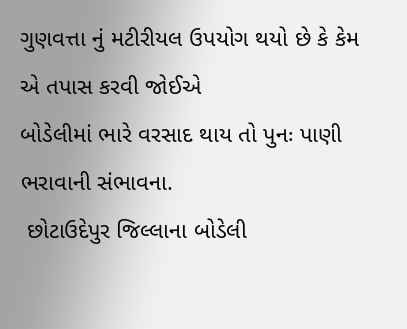ગુણવત્તા નું મટીરીયલ ઉપયોગ થયો છે કે કેમ એ તપાસ કરવી જોઈએ
બોડેલીમાં ભારે વરસાદ થાય તો પુનઃ પાણી ભરાવાની સંભાવના.
 છોટાઉદેપુર જિલ્લાના બોડેલી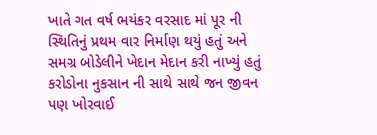ખાતે ગત વર્ષ ભયંકર વરસાદ માં પૂર ની સ્થિતિનું પ્રથમ વાર નિર્માણ થયું હતું અને સમગ્ર બોડેલીને ખેદાન મેદાન કરી નાખ્યું હતું કરોડોના નુકસાન ની સાથે સાથે જન જીવન પણ ખોરવાઈ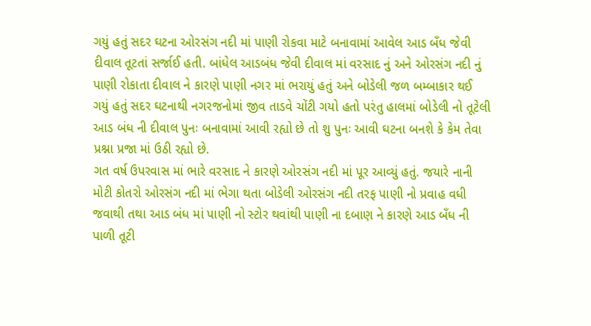ગયું હતું સદર ઘટના ઓરસંગ નદી માં પાણી રોકવા માટે બનાવામાં આવેલ આડ બઁધ જેવી દીવાલ તૂટતાં સર્જાઈ હતી. બાંધેલ આડબંધ જેવી દીવાલ માં વરસાદ નું અને ઓરસંગ નદી નું પાણી રોકાતા દીવાલ ને કારણે પાણી નગર માં ભરાયું હતું અને બોડેલી જળ બમ્બાકાર થઈ ગયું હતું સદર ઘટનાથી નગરજનોમાં જીવ તાડવે ચોંટી ગયો હતો પરંતુ હાલમાં બોડેલી નો તૂટેલી આડ બંધ ની દીવાલ પુનઃ બનાવામાં આવી રહ્યો છે તો શુ પુનઃ આવી ઘટના બનશે કે કેમ તેવા પ્રશ્ના પ્રજા માં ઉઠી રહ્યો છે.
ગત વર્ષ ઉપરવાસ માં ભારે વરસાદ ને કારણે ઓરસંગ નદી માં પૂર આવ્યું હતું. જયારે નાની મોટી કોતરો ઓરસંગ નદી માં ભેગા થતા બોડેલી ઓરસંગ નદી તરફ પાણી નો પ્રવાહ વધી જવાથી તથા આડ બંધ માં પાણી નો સ્ટોર થવાંથી પાણી ના દબાણ ને કારણે આડ બઁધ ની પાળી તૂટી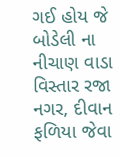ગઈ હોય જે બોડેલી ના નીચાણ વાડા વિસ્તાર રજા નગર, દીવાન ફળિયા જેવા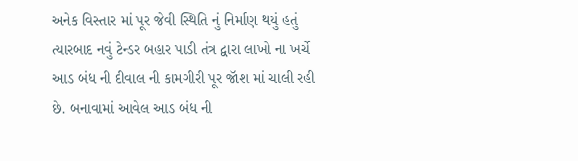અનેક વિસ્તાર માં પૂર જેવી સ્થિતિ નું નિર્માણ થયું હતું ત્યારબાદ નવું ટેન્ડર બહાર પાડી તંત્ર દ્વારા લાખો ના ખર્ચે આડ બંધ ની દીવાલ ની કામગીરી પૂર જૉશ માં ચાલી રહી છે. બનાવામાં આવેલ આડ બંધ ની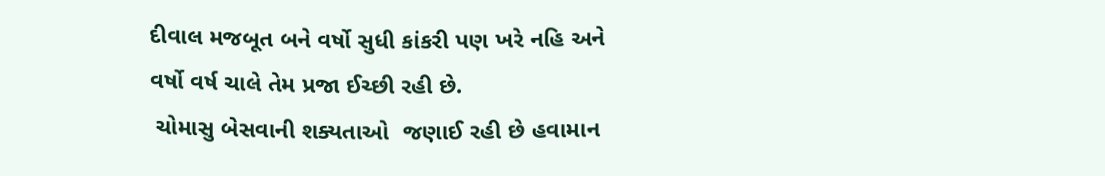દીવાલ મજબૂત બને વર્ષો સુધી કાંકરી પણ ખરે નહિ અને વર્ષો વર્ષ ચાલે તેમ પ્રજા ઈચ્છી રહી છે.
 ચોમાસુ બેસવાની શક્યતાઓ  જણાઈ રહી છે હવામાન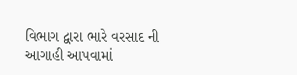વિભાગ દ્વારા ભારે વરસાદ ની આગાહી આપવામાં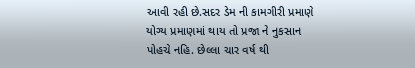આવી રહી છે.સદર ડેમ ની કામગીરી પ્રમાણે યોગ્ય પ્રમાણમાં થાય તો પ્રજા ને નુકસાન પોહચે નહિ. છેલ્લા ચાર વર્ષ થી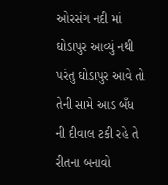ઓરસંગ નદી માં ઘોડાપુર આવ્યું નથી પરંતુ ઘોડાપુર આવે તો તેની સામે આડ બઁધ ની દીવાલ ટકી રહે તે રીતના બનાવો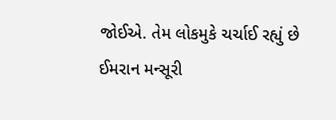જોઈએ. તેમ લોકમુકે ચર્ચાઈ રહ્યું છે
ઈમરાન મન્સૂરી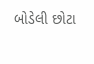બોડેલી છોટા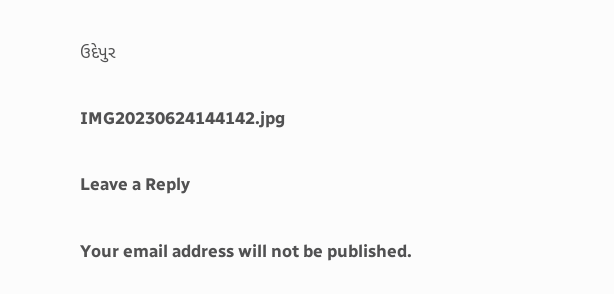ઉદેપુર

IMG20230624144142.jpg

Leave a Reply

Your email address will not be published.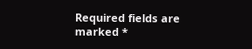Required fields are marked *